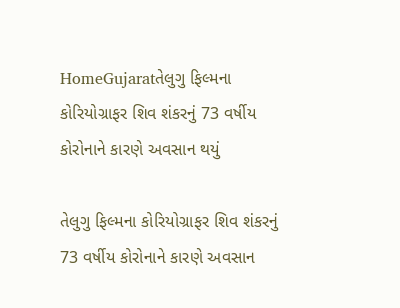HomeGujaratતેલુગુ ફિલ્મના કોરિયોગ્રાફર શિવ શંકરનું 73 વર્ષીય કોરોનાને કારણે અવસાન થયું

તેલુગુ ફિલ્મના કોરિયોગ્રાફર શિવ શંકરનું 73 વર્ષીય કોરોનાને કારણે અવસાન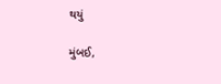થયું

મુંબઈ,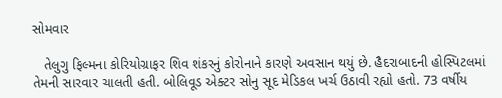સોમવાર

   તેલુગુ ફિલ્મના કોરિયોગ્રાફર શિવ શંકરનું કોરોનાને કારણે અવસાન થયું છે. હૈદરાબાદની હોસ્પિટલમાં તેમની સારવાર ચાલતી હતી. બોલિવૂડ એક્ટર સોનુ સૂદ મેડિકલ ખર્ચ ઉઠાવી રહ્યો હતો. 73 વર્ષીય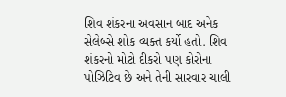શિવ શંકરના અવસાન બાદ અનેક સેલેબ્સે શોક વ્યક્ત કર્યો હતો. શિવ શંકરનો મોટો દીકરો પણ કોરોના પોઝિટિવ છે અને તેની સારવાર ચાલી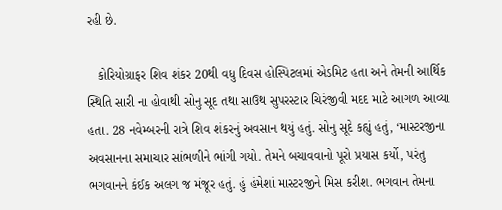રહી છે.

   કોરિયોગ્રાફર શિવ શંકર 20થી વધુ દિવસ હોસ્પિટલમાં એડમિટ હતા અને તેમની આર્થિક સ્થિતિ સારી ના હોવાથી સોનુ સૂદ તથા સાઉથ સુપરસ્ટાર ચિરંજીવી મદદ માટે આગળ આવ્યા હતા. 28 નવેમ્બરની રાત્રે શિવ શંકરનું અવસાન થયું હતું. સોનુ સૂદે કહ્યું હતું, ‘માસ્ટરજીના અવસાનના સમાચાર સાંભળીને ભાંગી ગયો. તેમને બચાવવાનો પૂરો પ્રયાસ કર્યો, પરંતુ ભગવાનને કંઈક અલગ જ મંજૂર હતું. હું હંમેશાં માસ્ટરજીને મિસ કરીશ. ભગવાન તેમના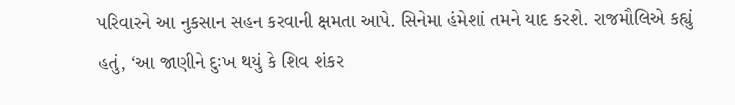પરિવારને આ નુકસાન સહન કરવાની ક્ષમતા આપે. સિનેમા હંમેશાં તમને યાદ કરશે. રાજમૌલિએ કહ્યું હતું, ‘આ જાણીને દુઃખ થયું કે શિવ શંકર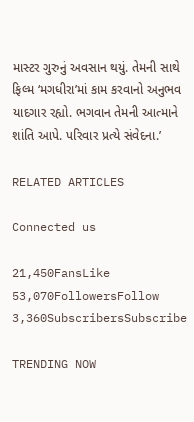માસ્ટર ગુરુનું અવસાન થયું. તેમની સાથે ફિલ્મ ‘મગધીરા’માં કામ કરવાનો અનુભવ યાદગાર રહ્યો. ભગવાન તેમની આત્માને શાંતિ આપે. પરિવાર પ્રત્યે સંવેદના.’

RELATED ARTICLES

Connected us

21,450FansLike
53,070FollowersFollow
3,360SubscribersSubscribe

TRENDING NOW